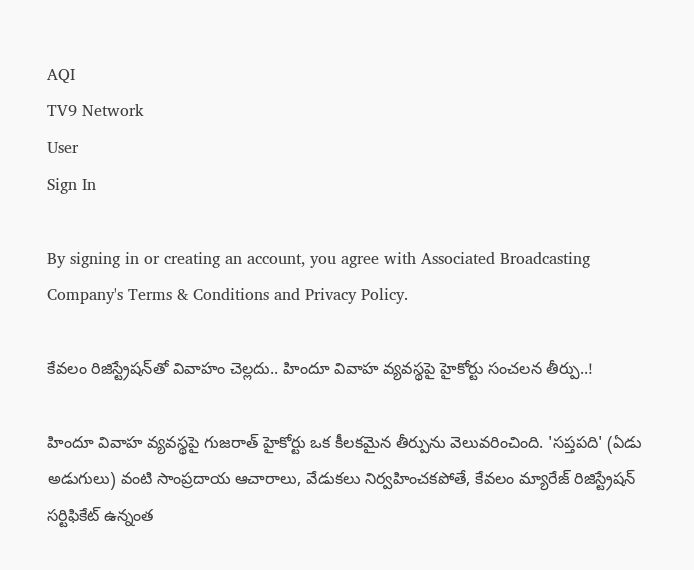AQI
TV9 Network
User
Sign In

By signing in or creating an account, you agree with Associated Broadcasting Company's Terms & Conditions and Privacy Policy.

కేవలం రిజిస్ట్రేషన్‌తో వివాహం చెల్లదు.. హిందూ వివాహ వ్యవస్థపై హైకోర్టు సంచలన తీర్పు..!

హిందూ వివాహ వ్యవస్థపై గుజరాత్ హైకోర్టు ఒక కీలకమైన తీర్పును వెలువరించింది. 'సప్తపది' (ఏడు అడుగులు) వంటి సాంప్రదాయ ఆచారాలు, వేడుకలు నిర్వహించకపోతే, కేవలం మ్యారేజ్ రిజిస్ట్రేషన్ సర్టిఫికేట్ ఉన్నంత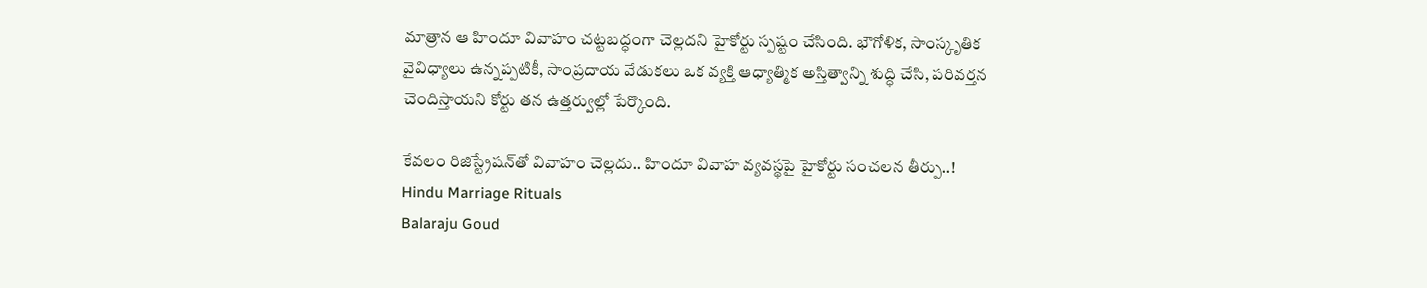మాత్రాన ఆ హిందూ వివాహం చట్టబద్ధంగా చెల్లదని హైకోర్టు స్పష్టం చేసింది. భౌగోళిక, సాంస్కృతిక వైవిధ్యాలు ఉన్నప్పటికీ, సాంప్రదాయ వేడుకలు ఒక వ్యక్తి ఆధ్యాత్మిక అస్తిత్వాన్ని శుద్ధి చేసి, పరివర్తన చెందిస్తాయని కోర్టు తన ఉత్తర్వుల్లో పేర్కొంది.

కేవలం రిజిస్ట్రేషన్‌తో వివాహం చెల్లదు.. హిందూ వివాహ వ్యవస్థపై హైకోర్టు సంచలన తీర్పు..!
Hindu Marriage Rituals
Balaraju Goud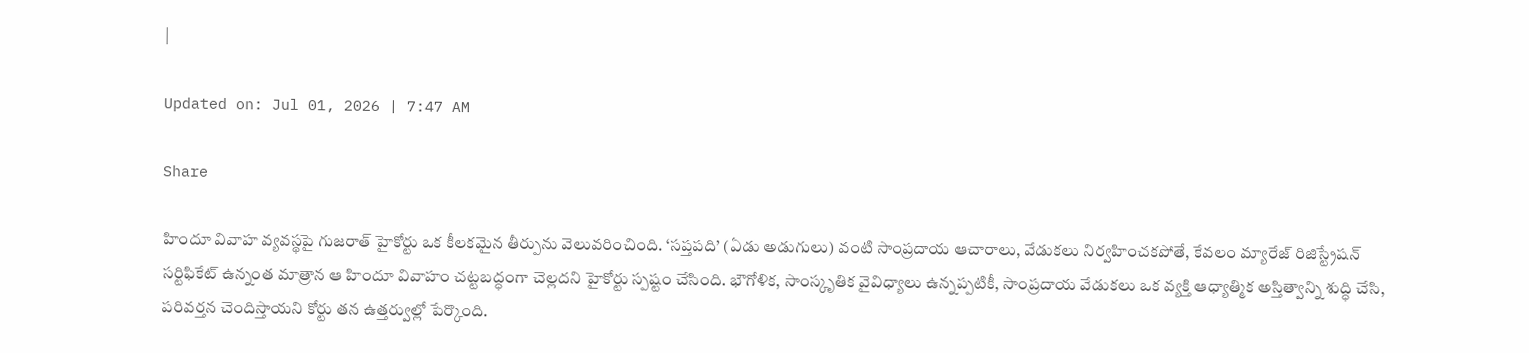|

Updated on: Jul 01, 2026 | 7:47 AM

Share

హిందూ వివాహ వ్యవస్థపై గుజరాత్ హైకోర్టు ఒక కీలకమైన తీర్పును వెలువరించింది. ‘సప్తపది’ (ఏడు అడుగులు) వంటి సాంప్రదాయ ఆచారాలు, వేడుకలు నిర్వహించకపోతే, కేవలం మ్యారేజ్ రిజిస్ట్రేషన్ సర్టిఫికేట్ ఉన్నంత మాత్రాన ఆ హిందూ వివాహం చట్టబద్ధంగా చెల్లదని హైకోర్టు స్పష్టం చేసింది. భౌగోళిక, సాంస్కృతిక వైవిధ్యాలు ఉన్నప్పటికీ, సాంప్రదాయ వేడుకలు ఒక వ్యక్తి ఆధ్యాత్మిక అస్తిత్వాన్ని శుద్ధి చేసి, పరివర్తన చెందిస్తాయని కోర్టు తన ఉత్తర్వుల్లో పేర్కొంది.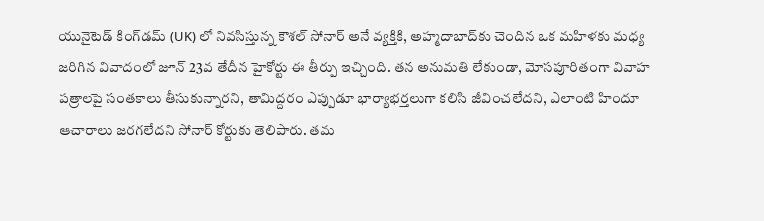యునైటెడ్ కింగ్‌డమ్‌ (UK) లో నివసిస్తున్న కౌశల్ సోనార్ అనే వ్యక్తికి, అహ్మదాబాద్‌కు చెందిన ఒక మహిళకు మధ్య జరిగిన వివాదంలో జూన్ 23వ తేదీన హైకోర్టు ఈ తీర్పు ఇచ్చింది. తన అనుమతి లేకుండా, మోసపూరితంగా వివాహ పత్రాలపై సంతకాలు తీసుకున్నారని, తామిద్దరం ఎప్పుడూ భార్యాభర్తలుగా కలిసి జీవించలేదని, ఎలాంటి హిందూ ఆచారాలు జరగలేదని సోనార్ కోర్టుకు తెలిపారు. తమ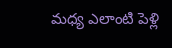మధ్య ఎలాంటి పెళ్లి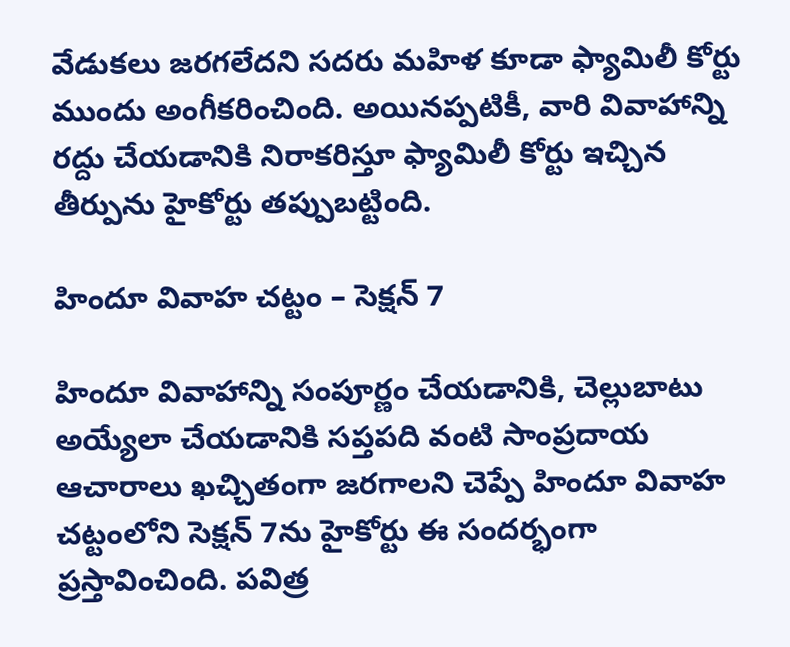వేడుకలు జరగలేదని సదరు మహిళ కూడా ఫ్యామిలీ కోర్టు ముందు అంగీకరించింది. అయినప్పటికీ, వారి వివాహాన్ని రద్దు చేయడానికి నిరాకరిస్తూ ఫ్యామిలీ కోర్టు ఇచ్చిన తీర్పును హైకోర్టు తప్పుబట్టింది.

హిందూ వివాహ చట్టం – సెక్షన్ 7

హిందూ వివాహాన్ని సంపూర్ణం చేయడానికి, చెల్లుబాటు అయ్యేలా చేయడానికి సప్తపది వంటి సాంప్రదాయ ఆచారాలు ఖచ్చితంగా జరగాలని చెప్పే హిందూ వివాహ చట్టంలోని సెక్షన్ 7ను హైకోర్టు ఈ సందర్భంగా ప్రస్తావించింది. పవిత్ర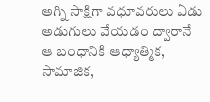అగ్ని సాక్షిగా వధూవరులు ఏడు అడుగులు వేయడం ద్వారానే ఆ బంధానికి ఆధ్యాత్మిక, సామాజిక,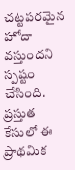చట్టపరమైన హోదా వస్తుందని స్పష్టం చేసింది. ప్రస్తుత కేసులో ఈ ప్రాథమిక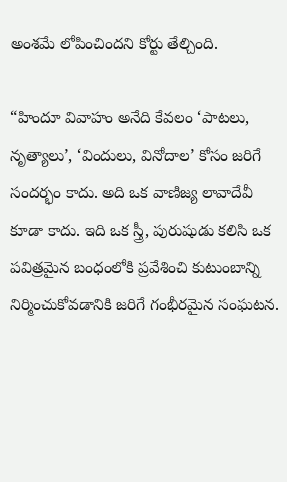అంశమే లోపించిందని కోర్టు తేల్చింది.

“హిందూ వివాహం అనేది కేవలం ‘పాటలు, నృత్యాలు’, ‘విందులు, వినోదాల’ కోసం జరిగే సందర్భం కాదు. అది ఒక వాణిజ్య లావాదేవీ కూడా కాదు. ఇది ఒక స్త్రీ, పురుషుడు కలిసి ఒక పవిత్రమైన బంధంలోకి ప్రవేశించి కుటుంబాన్ని నిర్మించుకోవడానికి జరిగే గంభీరమైన సంఘటన.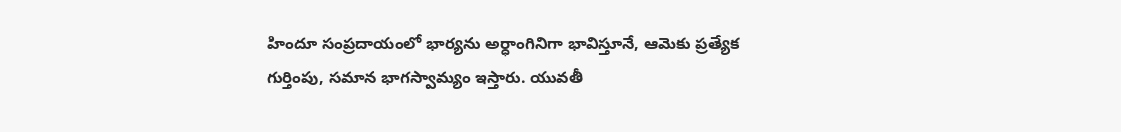హిందూ సంప్రదాయంలో భార్యను అర్ధాంగినిగా భావిస్తూనే, ఆమెకు ప్రత్యేక గుర్తింపు, సమాన భాగస్వామ్యం ఇస్తారు. యువతీ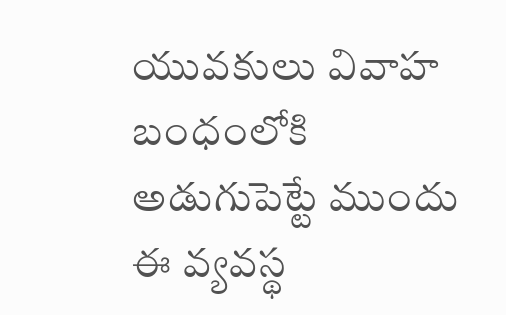యువకులు వివాహ బంధంలోకి అడుగుపెట్టే ముందు ఈ వ్యవస్థ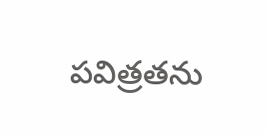పవిత్రతను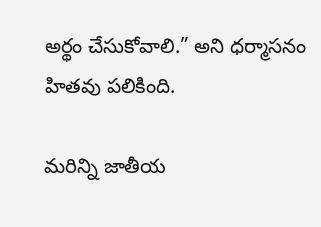అర్థం చేసుకోవాలి.” అని ధర్మాసనం హితవు పలికింది.

మరిన్ని జాతీయ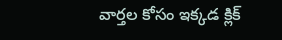వార్తల కోసం ఇక్కడ క్లిక్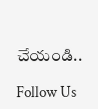చేయండి..

Follow Us